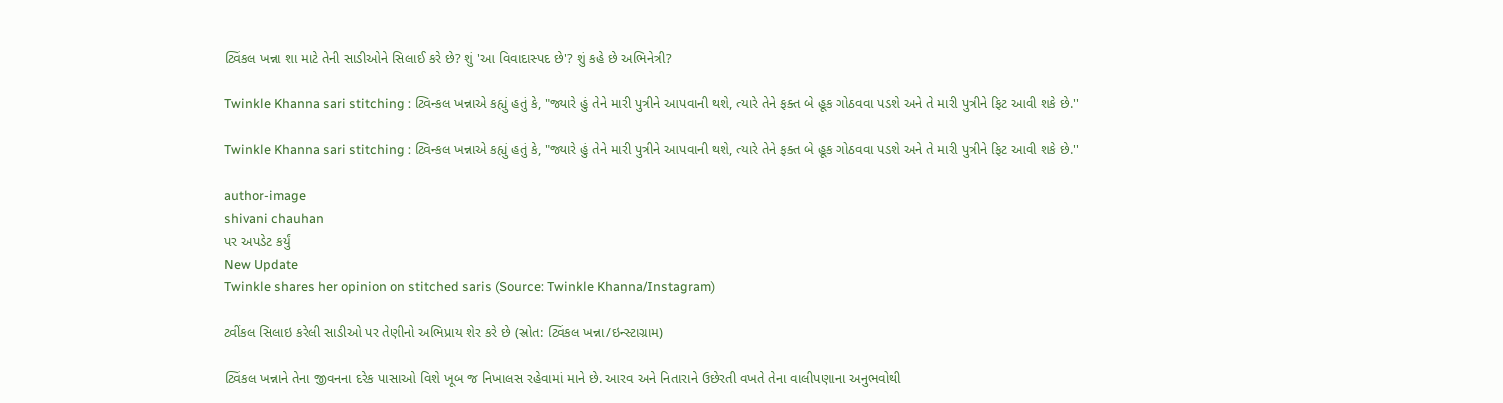ટ્વિંકલ ખન્ના શા માટે તેની સાડીઓને સિલાઈ કરે છે? શું 'આ વિવાદાસ્પદ છે'? શું કહે છે અભિનેત્રી?

Twinkle Khanna sari stitching : ટ્વિન્કલ ખન્નાએ કહ્યું હતું કે, "જ્યારે હું તેને મારી પુત્રીને આપવાની થશે, ત્યારે તેને ફક્ત બે હૂક ગોઠવવા પડશે અને તે મારી પુત્રીને ફિટ આવી શકે છે.''

Twinkle Khanna sari stitching : ટ્વિન્કલ ખન્નાએ કહ્યું હતું કે, "જ્યારે હું તેને મારી પુત્રીને આપવાની થશે, ત્યારે તેને ફક્ત બે હૂક ગોઠવવા પડશે અને તે મારી પુત્રીને ફિટ આવી શકે છે.''

author-image
shivani chauhan
પર અપડેટ કર્યું
New Update
Twinkle shares her opinion on stitched saris (Source: Twinkle Khanna/Instagram)

ટ્વીંકલ સિલાઇ કરેલી સાડીઓ પર તેણીનો અભિપ્રાય શેર કરે છે (સ્રોત: ટ્વિંકલ ખન્ના/ઇન્સ્ટાગ્રામ)

ટ્વિંકલ ખન્નાને તેના જીવનના દરેક પાસાઓ વિશે ખૂબ જ નિખાલસ રહેવામાં માને છે. આરવ અને નિતારાને ઉછેરતી વખતે તેના વાલીપણાના અનુભવોથી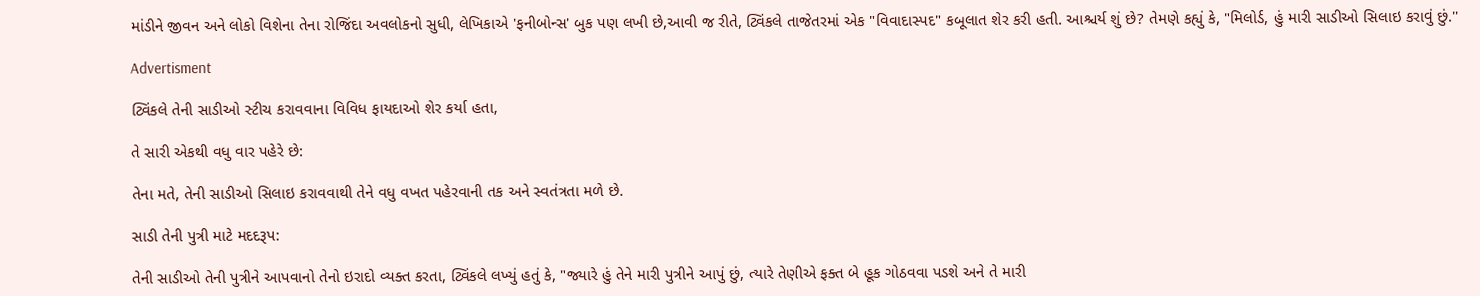માંડીને જીવન અને લોકો વિશેના તેના રોજિંદા અવલોકનો સુધી, લેખિકાએ 'ફનીબોન્સ' બુક પણ લખી છે,આવી જ રીતે, ટ્વિંકલે તાજેતરમાં એક "વિવાદાસ્પદ" કબૂલાત શેર કરી હતી. આશ્ચર્ય શું છે? તેમણે કહ્યું કે, "મિલોર્ડ, હું મારી સાડીઓ સિલાઇ કરાવું છું.''

Advertisment

ટ્વિંકલે તેની સાડીઓ સ્ટીચ કરાવવાના વિવિધ ફાયદાઓ શેર કર્યા હતા,

તે સારી એકથી વધુ વાર પહેરે છે:

તેના મતે, તેની સાડીઓ સિલાઇ કરાવવાથી તેને વધુ વખત પહેરવાની તક અને સ્વતંત્રતા મળે છે.

સાડી તેની પુત્રી માટે મદદરૂપ:

તેની સાડીઓ તેની પુત્રીને આપવાનો તેનો ઇરાદો વ્યક્ત કરતા, ટ્વિંકલે લખ્યું હતું કે, "જ્યારે હું તેને મારી પુત્રીને આપું છું, ત્યારે તેણીએ ફક્ત બે હૂક ગોઠવવા પડશે અને તે મારી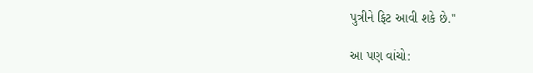પુત્રીને ફિટ આવી શકે છે.''

આ પણ વાંચો: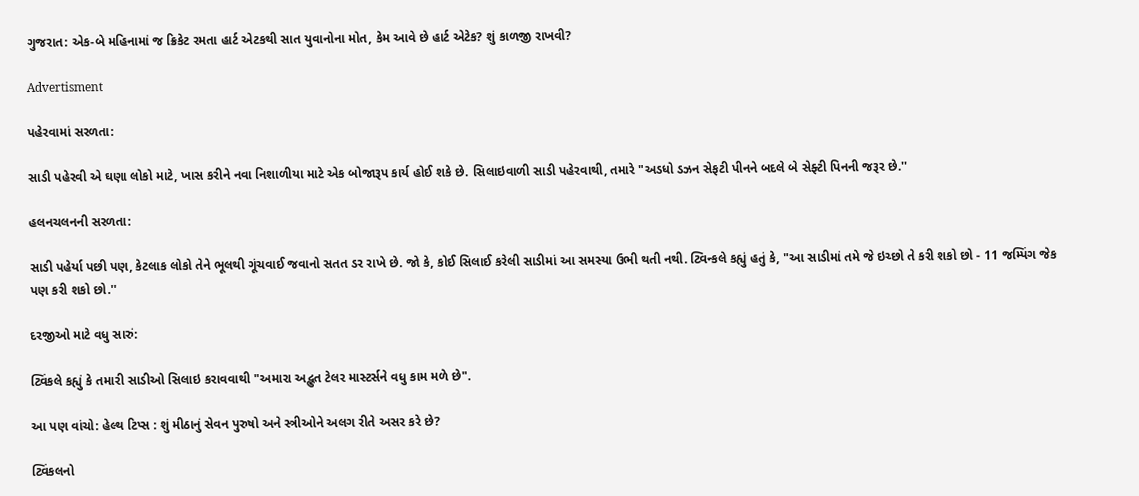ગુજરાત: એક-બે મહિનામાં જ ક્રિકેટ રમતા હાર્ટ એટકથી સાત યુવાનોના મોત, કેમ આવે છે હાર્ટ એટેક? શું કાળજી રાખવી?

Advertisment

પહેરવામાં સરળતા:

સાડી પહેરવી એ ઘણા લોકો માટે, ખાસ કરીને નવા નિશાળીયા માટે એક બોજારૂપ કાર્ય હોઈ શકે છે. સિલાઇવાળી સાડી પહેરવાથી, તમારે "અડધો ડઝન સેફટી પીનને બદલે બે સેફ્ટી પિનની જરૂર છે.''

હલનચલનની સરળતા:

સાડી પહેર્યા પછી પણ, કેટલાક લોકો તેને ભૂલથી ગૂંચવાઈ જવાનો સતત ડર રાખે છે. જો કે, કોઈ સિલાઈ કરેલી સાડીમાં આ સમસ્યા ઉભી થતી નથી. ટ્વિન્કલે કહ્યું હતું કે, "આ સાડીમાં તમે જે ઇચ્છો તે કરી શકો છો - 11 જમ્પિંગ જેક પણ કરી શકો છો.''

દરજીઓ માટે વધુ સારું:

ટ્વિંકલે કહ્યું કે તમારી સાડીઓ સિલાઇ કરાવવાથી "અમારા અદ્ભુત ટેલર માસ્ટર્સને વધુ કામ મળે છે".

આ પણ વાંચો: હેલ્થ ટિપ્સ : શું મીઠાનું સેવન પુરુષો અને સ્ત્રીઓને અલગ રીતે અસર કરે છે?

ટ્વિંકલનો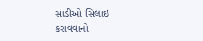સાડીઓ સિલાઇ કરાવવાનો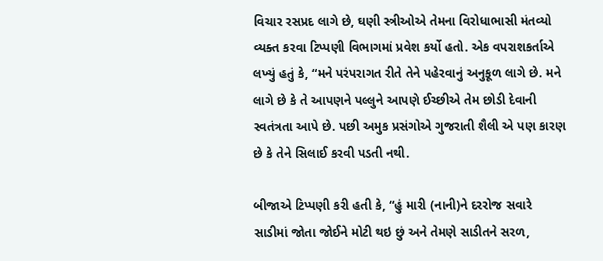વિચાર રસપ્રદ લાગે છે, ઘણી સ્ત્રીઓએ તેમના વિરોધાભાસી મંતવ્યો વ્યક્ત કરવા ટિપ્પણી વિભાગમાં પ્રવેશ કર્યો હતો. એક વપરાશકર્તાએ લખ્યું હતું કે, “મને પરંપરાગત રીતે તેને પહેરવાનું અનુકૂળ લાગે છે. મને લાગે છે કે તે આપણને પલ્લુને આપણે ઈચ્છીએ તેમ છોડી દેવાની સ્વતંત્રતા આપે છે. પછી અમુક પ્રસંગોએ ગુજરાતી શૈલી એ પણ કારણ છે કે તેને સિલાઈ કરવી પડતી નથી.

બીજાએ ટિપ્પણી કરી હતી કે, “હું મારી (નાની)ને દરરોજ સવારે સાડીમાં જોતા જોઈને મોટી થઇ છું અને તેમણે સાડીતને સરળ,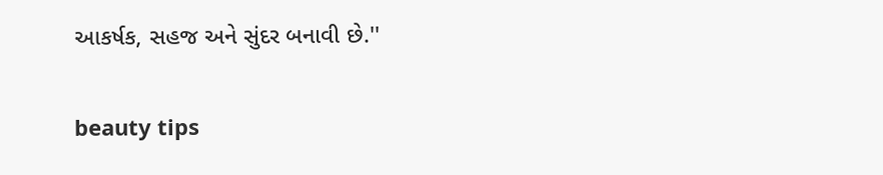આકર્ષક, સહજ અને સુંદર બનાવી છે.''

beauty tips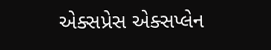એક્સપ્રેસ એક્સપ્લેન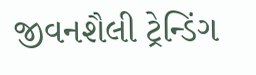જીવનશૈલી ટ્રેન્ડિંગ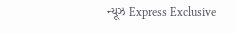ન્યૂઝ Express Exclusive